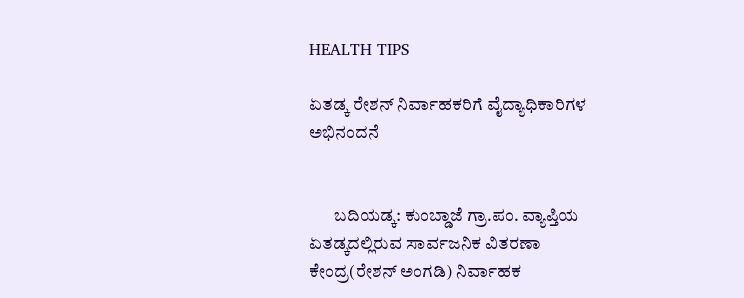HEALTH TIPS

ಏತಡ್ಕ ರೇಶನ್ ನಿರ್ವಾಹಕರಿಗೆ ವೈದ್ಯಾಧಿಕಾರಿಗಳ ಅಭಿನಂದನೆ


       ಬದಿಯಡ್ಕ: ಕುಂಬ್ಡಾಜೆ ಗ್ರಾ.ಪಂ. ವ್ಯಾಪ್ತಿಯ ಏತಡ್ಕದಲ್ಲಿರುವ ಸಾರ್ವಜನಿಕ ವಿತರಣಾ ಕೇಂದ್ರ(ರೇಶನ್ ಅಂಗಡಿ) ನಿರ್ವಾಹಕ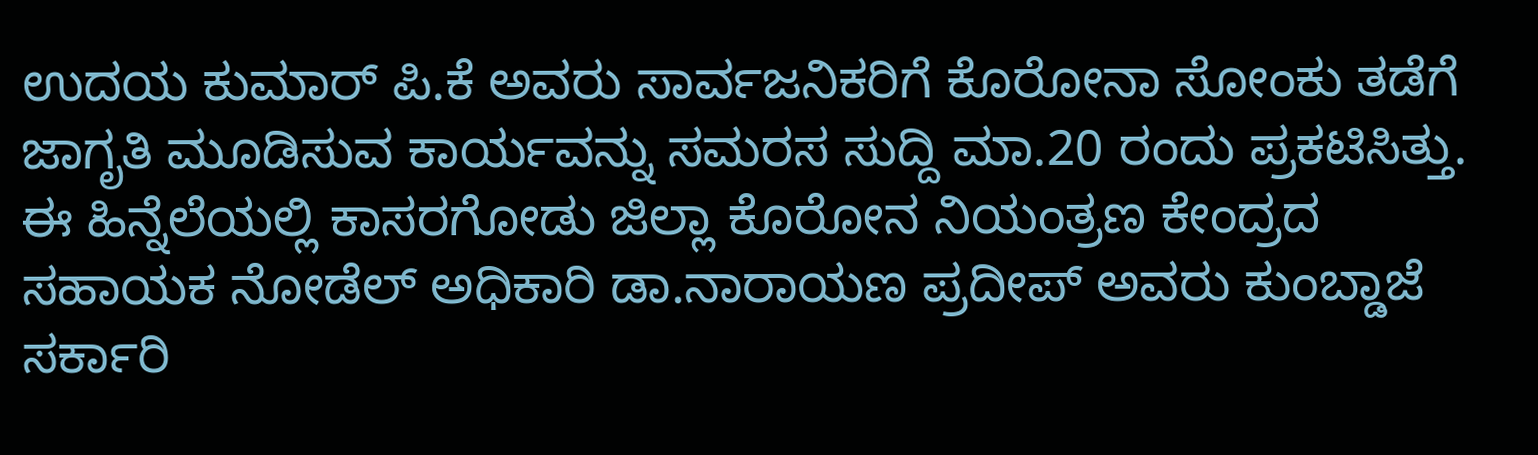ಉದಯ ಕುಮಾರ್ ಪಿ.ಕೆ ಅವರು ಸಾರ್ವಜನಿಕರಿಗೆ ಕೊರೋನಾ ಸೋಂಕು ತಡೆಗೆ ಜಾಗೃತಿ ಮೂಡಿಸುವ ಕಾರ್ಯವನ್ನು ಸಮರಸ ಸುದ್ದಿ ಮಾ.20 ರಂದು ಪ್ರಕಟಿಸಿತ್ತು. ಈ ಹಿನ್ನೆಲೆಯಲ್ಲಿ ಕಾಸರಗೋಡು ಜಿಲ್ಲಾ ಕೊರೋನ ನಿಯಂತ್ರಣ ಕೇಂದ್ರದ ಸಹಾಯಕ ನೋಡೆಲ್ ಅಧಿಕಾರಿ ಡಾ.ನಾರಾಯಣ ಪ್ರದೀಪ್ ಅವರು ಕುಂಬ್ಡಾಜೆ ಸರ್ಕಾರಿ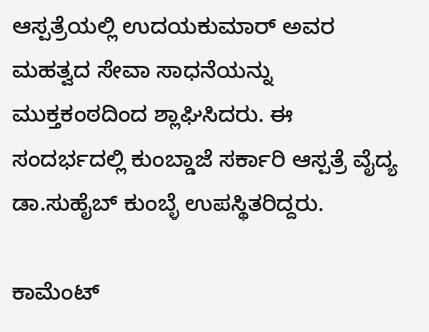ಆಸ್ಪತ್ರೆಯಲ್ಲಿ ಉದಯಕುಮಾರ್ ಅವರ ಮಹತ್ವದ ಸೇವಾ ಸಾಧನೆಯನ್ನು ಮುಕ್ತಕಂಠದಿಂದ ಶ್ಲಾಘಿಸಿದರು. ಈ ಸಂದರ್ಭದಲ್ಲಿ ಕುಂಬ್ಡಾಜೆ ಸರ್ಕಾರಿ ಆಸ್ಪತ್ರೆ ವೈದ್ಯ ಡಾ.ಸುಹೈಬ್ ಕುಂಬ್ಳೆ ಉಪಸ್ಥಿತರಿದ್ದರು.

ಕಾಮೆಂಟ್‌‌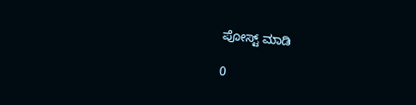ಪೋಸ್ಟ್‌ ಮಾಡಿ

0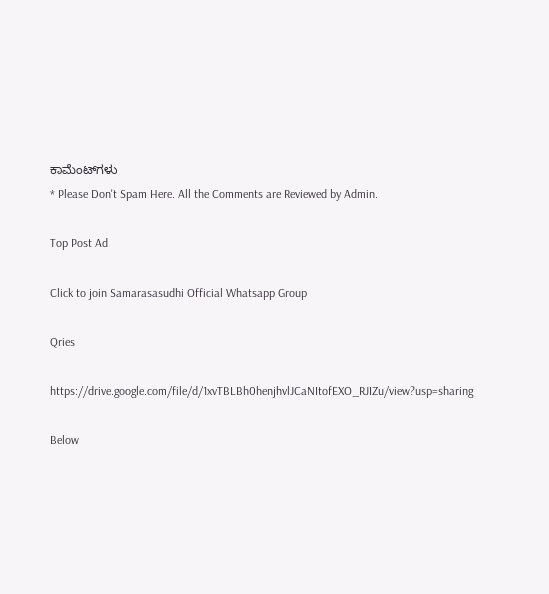ಕಾಮೆಂಟ್‌ಗಳು
* Please Don't Spam Here. All the Comments are Reviewed by Admin.

Top Post Ad

Click to join Samarasasudhi Official Whatsapp Group

Qries

https://drive.google.com/file/d/1xvTBLBh0henjhvlJCaNItofEXO_RJIZu/view?usp=sharing

Below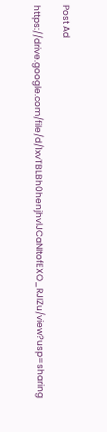Post Ad

https://drive.google.com/file/d/1xvTBLBh0henjhvlJCaNItofEXO_RJIZu/view?usp=sharing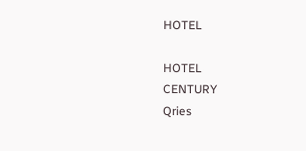HOTEL

HOTEL
CENTURY
Qries